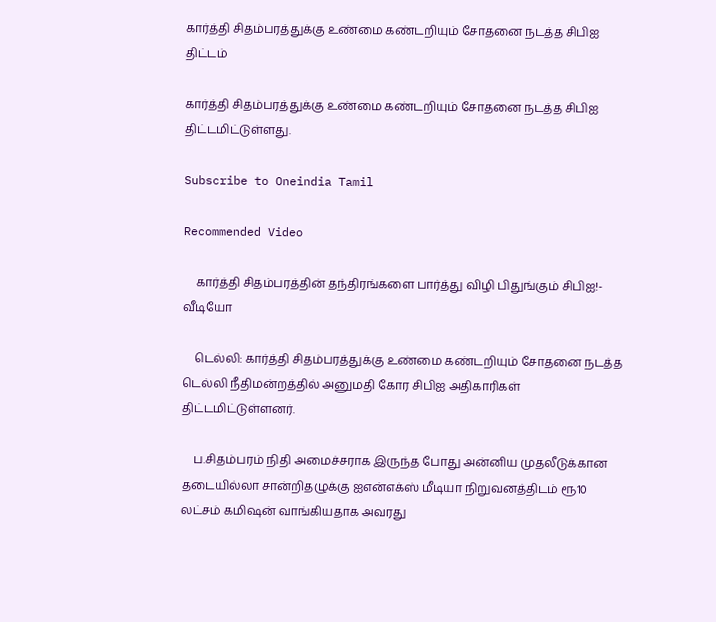கார்த்தி சிதம்பரத்துக்கு உண்மை கண்டறியும் சோதனை நடத்த சிபிஐ திட்டம்

கார்த்தி சிதம்பரத்துக்கு உண்மை கண்டறியும் சோதனை நடத்த சிபிஐ திட்டமிட்டுள்ளது.

Subscribe to Oneindia Tamil

Recommended Video

    கார்த்தி சிதம்பரத்தின் தந்திரங்களை பார்த்து விழி பிதுங்கும் சிபிஐ!- வீடியோ

    டெல்லி: கார்த்தி சிதம்பரத்துக்கு உண்மை கண்டறியும் சோதனை நடத்த டெல்லி நீதிமன்றத்தில் அனுமதி கோர சிபிஐ அதிகாரிகள் திட்டமிட்டுள்ளனர்.

    ப.சிதம்பரம் நிதி அமைச்சராக இருந்த போது அன்னிய முதலீடுக்கான தடையில்லா சான்றிதழுக்கு ஐஎன்எக்ஸ் மீடியா நிறுவனத்திடம் ரூ10 லட்சம் கமிஷன் வாங்கியதாக அவரது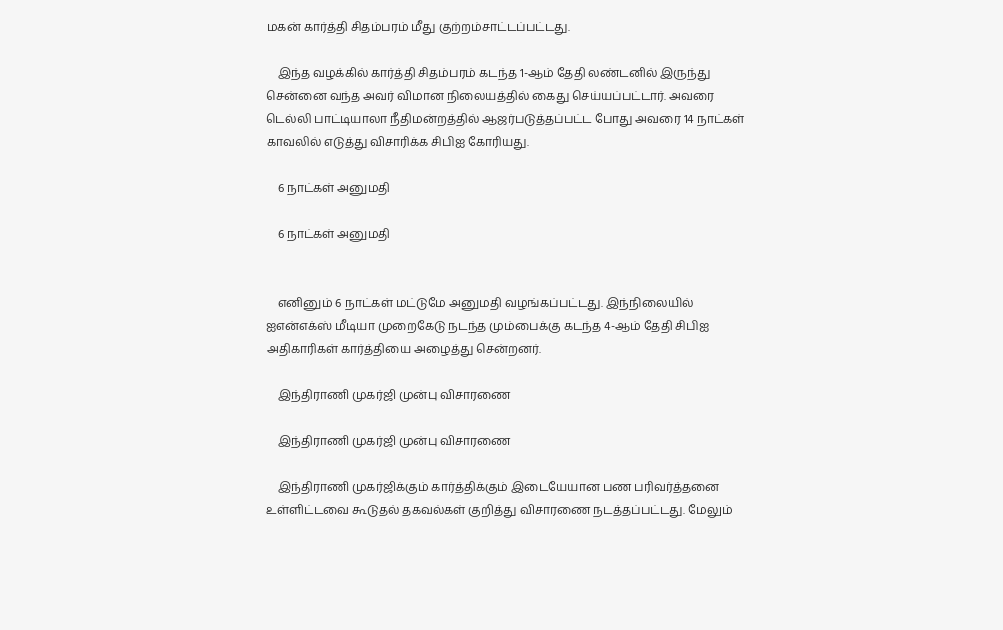மகன் கார்த்தி சிதம்பரம் மீது குற்றம்சாட்டப்பட்டது.

    இந்த வழக்கில் கார்த்தி சிதம்பரம் கடந்த 1-ஆம் தேதி லண்டனில் இருந்து சென்னை வந்த அவர் விமான நிலையத்தில் கைது செய்யப்பட்டார். அவரை டெல்லி பாட்டியாலா நீதிமன்றத்தில் ஆஜர்படுத்தப்பட்ட போது அவரை 14 நாட்கள் காவலில் எடுத்து விசாரிக்க சிபிஐ கோரியது.

    6 நாட்கள் அனுமதி

    6 நாட்கள் அனுமதி


    எனினும் 6 நாட்கள் மட்டுமே அனுமதி வழங்கப்பட்டது. இந்நிலையில் ஐஎன்எக்ஸ் மீடியா முறைகேடு நடந்த மும்பைக்கு கடந்த 4-ஆம் தேதி சிபிஐ அதிகாரிகள் கார்த்தியை அழைத்து சென்றனர்.

    இந்திராணி முகர்ஜி முன்பு விசாரணை

    இந்திராணி முகர்ஜி முன்பு விசாரணை

    இந்திராணி முகர்ஜிக்கும் கார்த்திக்கும் இடையேயான பண பரிவர்த்தனை உள்ளிட்டவை கூடுதல் தகவல்கள் குறித்து விசாரணை நடத்தப்பட்டது. மேலும்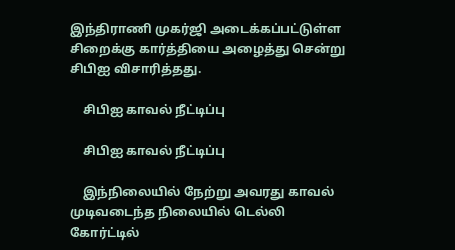இந்திராணி முகர்ஜி அடைக்கப்பட்டுள்ள சிறைக்கு கார்த்தியை அழைத்து சென்று சிபிஐ விசாரித்தது.

    சிபிஐ காவல் நீட்டிப்பு

    சிபிஐ காவல் நீட்டிப்பு

    இந்நிலையில் நேற்று அவரது காவல் முடிவடைந்த நிலையில் டெல்லி கோர்ட்டில்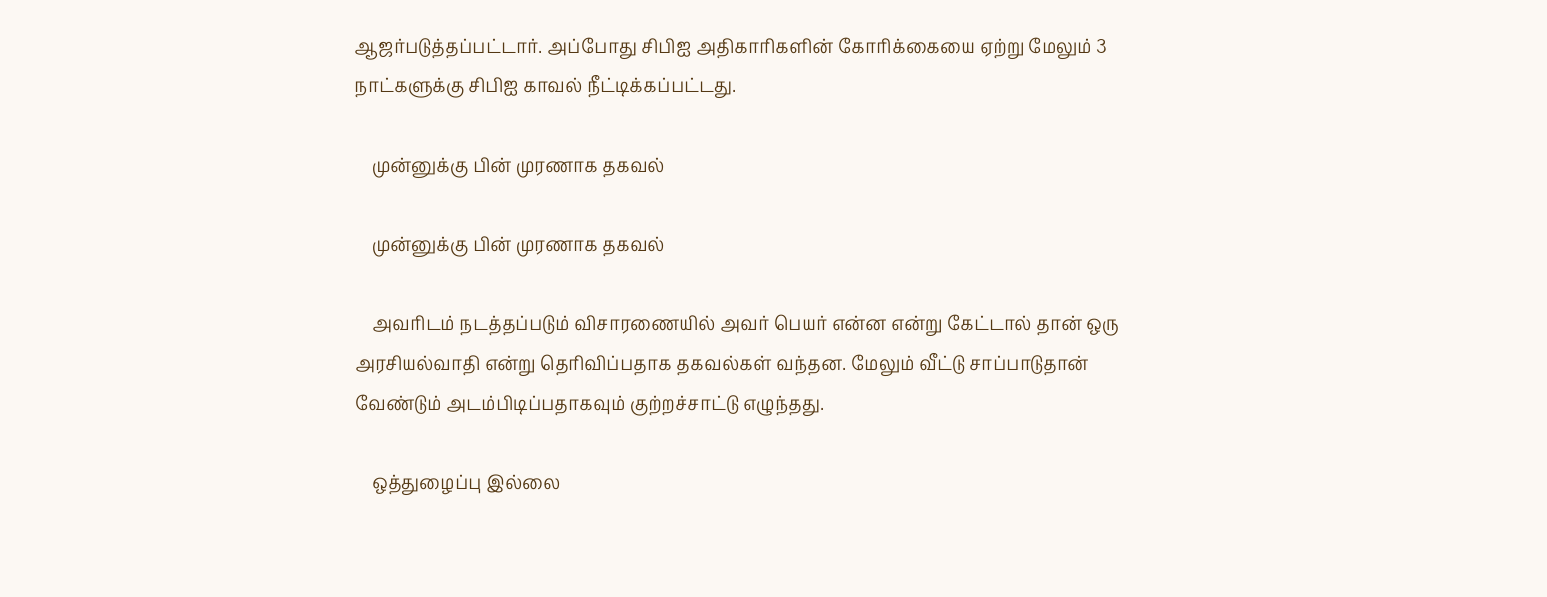ஆஜர்படுத்தப்பட்டார். அப்போது சிபிஐ அதிகாரிகளின் கோரிக்கையை ஏற்று மேலும் 3 நாட்களுக்கு சிபிஐ காவல் நீட்டிக்கப்பட்டது.

    முன்னுக்கு பின் முரணாக தகவல்

    முன்னுக்கு பின் முரணாக தகவல்

    அவரிடம் நடத்தப்படும் விசாரணையில் அவர் பெயர் என்ன என்று கேட்டால் தான் ஒரு அரசியல்வாதி என்று தெரிவிப்பதாக தகவல்கள் வந்தன. மேலும் வீட்டு சாப்பாடுதான் வேண்டும் அடம்பிடிப்பதாகவும் குற்றச்சாட்டு எழுந்தது.

    ஒத்துழைப்பு இல்லை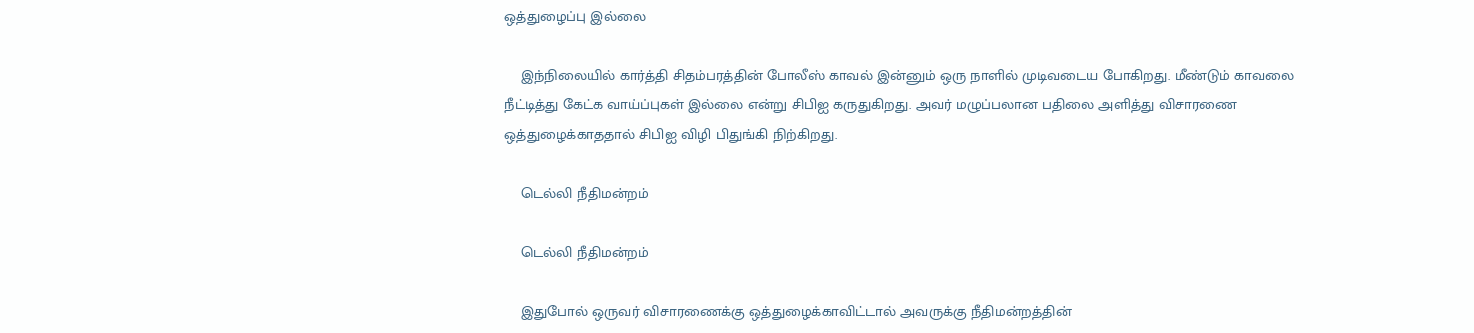ஒத்துழைப்பு இல்லை

    இந்நிலையில் கார்த்தி சிதம்பரத்தின் போலீஸ் காவல் இன்னும் ஒரு நாளில் முடிவடைய போகிறது. மீண்டும் காவலை நீட்டித்து கேட்க வாய்ப்புகள் இல்லை என்று சிபிஐ கருதுகிறது. அவர் மழுப்பலான பதிலை அளித்து விசாரணை ஒத்துழைக்காததால் சிபிஐ விழி பிதுங்கி நிற்கிறது.

    டெல்லி நீதிமன்றம்

    டெல்லி நீதிமன்றம்

    இதுபோல் ஒருவர் விசாரணைக்கு ஒத்துழைக்காவிட்டால் அவருக்கு நீதிமன்றத்தின்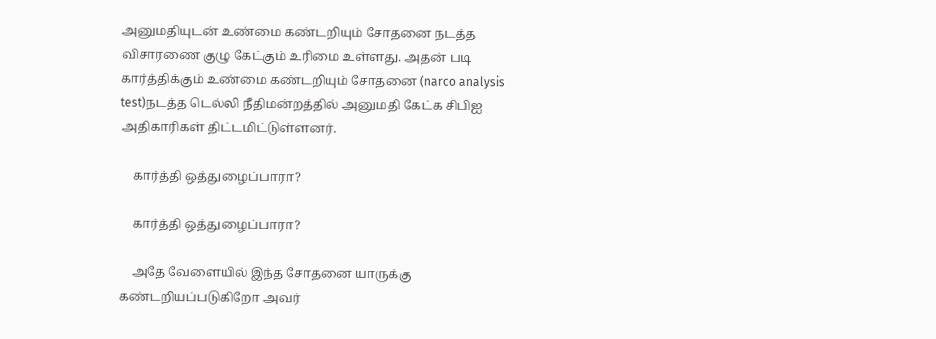அனுமதியுடன் உண்மை கண்டறியும் சோதனை நடத்த விசாரணை குழு கேட்கும் உரிமை உள்ளது. அதன் படி கார்த்திக்கும் உண்மை கண்டறியும் சோதனை (narco analysis test)நடத்த டெல்லி நீதிமன்றத்தில் அனுமதி கேட்க சிபிஐ அதிகாரிகள் திட்டமிட்டுள்ளனர்.

    கார்த்தி ஒத்துழைப்பாரா?

    கார்த்தி ஒத்துழைப்பாரா?

    அதே வேளையில் இந்த சோதனை யாருக்கு கண்டறியப்படுகிறோ அவர்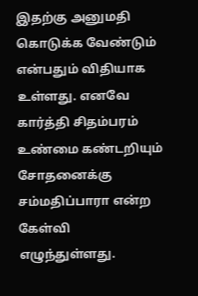இதற்கு அனுமதி கொடுக்க வேண்டும் என்பதும் விதியாக உள்ளது. எனவே கார்த்தி சிதம்பரம் உண்மை கண்டறியும் சோதனைக்கு சம்மதிப்பாரா என்ற கேள்வி எழுந்துள்ளது.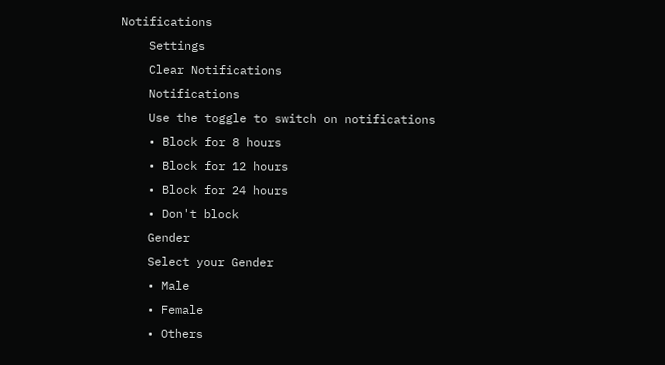Notifications
    Settings
    Clear Notifications
    Notifications
    Use the toggle to switch on notifications
    • Block for 8 hours
    • Block for 12 hours
    • Block for 24 hours
    • Don't block
    Gender
    Select your Gender
    • Male
    • Female
    • Others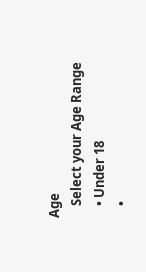Age
    Select your Age Range
    • Under 18
    •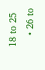18 to 25
    • 26 to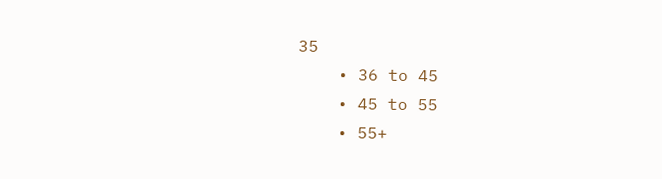35
    • 36 to 45
    • 45 to 55
    • 55+